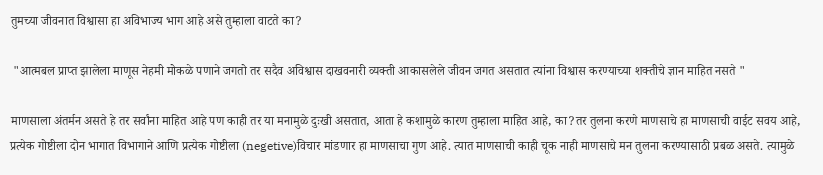तुमच्या जीवनात विश्वासा हा अविभाज्य भाग आहे असे तुम्हाला वाटते का?

 "आत्मबल प्राप्त झालेला माणूस नेहमी मोकळे पणाने जगतो तर सदैव अविश्वास दाखवनारी व्यक्ती आकासलेले जीवन जगत असतात त्यांना विश्वास करण्याच्या शक्तीचे ज्ञान माहित नसते "

माणसाला अंतर्मन असते हे तर सर्वांना माहित आहे पण काही तर या मनामुळे दुःखी असतात, आता हे कशामुळे कारण तुम्हाला माहित आहे, का?तर तुलना करणे माणसाचे हा माणसाची वाईट सवय आहे, प्रत्येक गोष्टीला दोन भागात विभागाने आणि प्रत्येक गोष्टीला (negetive)विचार मांडणार हा माणसाचा गुण आहे. त्यात माणसाची काही चूक नाही माणसाचे मन तुलना करण्यासाठी प्रबळ असते. त्यामुळे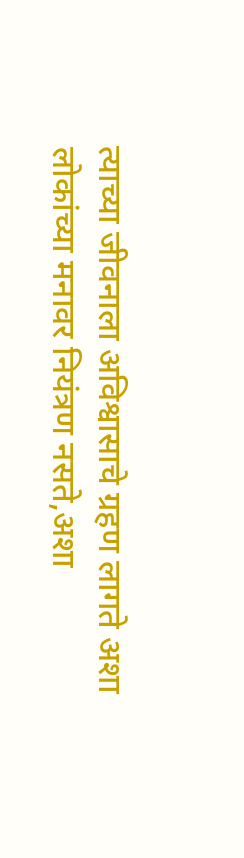त्याच्या जीवनाला अविश्वासाचे ग्रहण लागते अशा लोकांच्या मनावर नियंत्रण नसते,अशा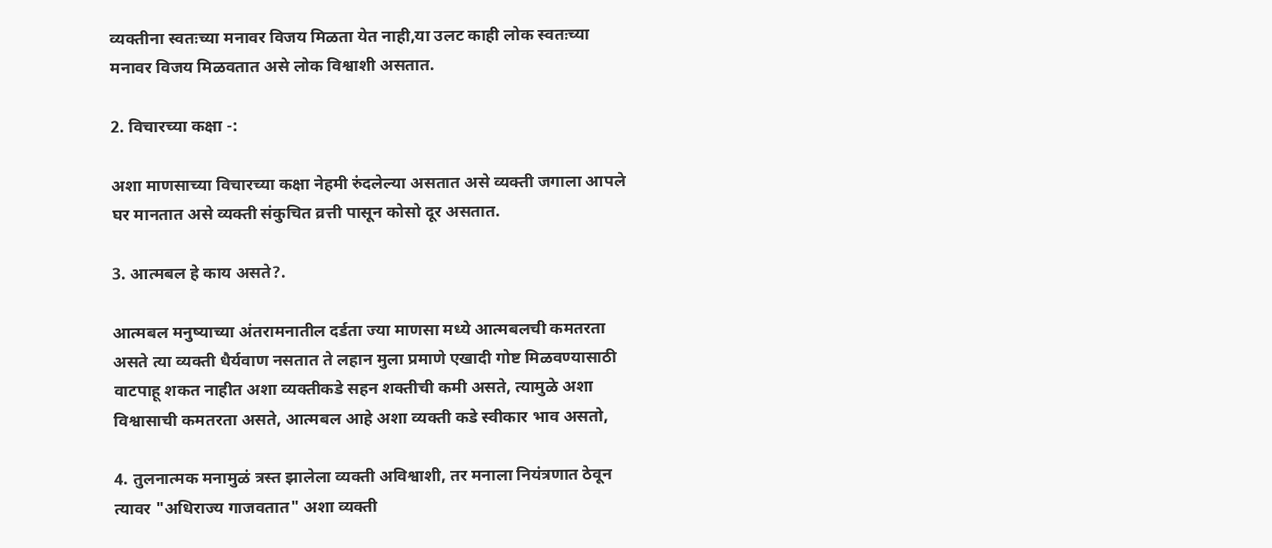व्यक्तीना स्वतःच्या मनावर विजय मिळता येत नाही,या उलट काही लोक स्वतःच्या मनावर विजय मिळवतात असे लोक विश्वाशी असतात.

2. विचारच्या कक्षा -:

अशा माणसाच्या विचारच्या कक्षा नेहमी रुंदलेल्या असतात असे व्यक्ती जगाला आपले घर मानतात असे व्यक्ती संकुचित व्रत्ती पासून कोसो दूर असतात.

3. आत्मबल हे काय असते?.

आत्मबल मनुष्याच्या अंतरामनातील दर्डता ज्या माणसा मध्ये आत्मबलची कमतरता असते त्या व्यक्ती धैर्यवाण नसतात ते लहान मुला प्रमाणे एखादी गोष्ट मिळवण्यासाठी वाटपाहू शकत नाहीत अशा व्यक्तीकडे सहन शक्तीची कमी असते, त्यामुळे अशा विश्वासाची कमतरता असते, आत्मबल आहे अशा व्यक्ती कडे स्वीकार भाव असतो,

4. तुलनात्मक मनामुळं त्रस्त झालेला व्यक्ती अविश्वाशी, तर मनाला नियंत्रणात ठेवून त्यावर "अधिराज्य गाजवतात" अशा व्यक्ती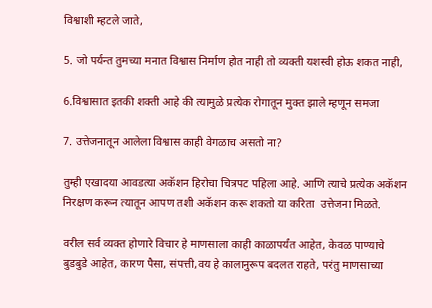विश्वाशी म्हटले जाते,

5. जो पर्यन्त तुमच्या मनात विश्वास निर्माण होत नाही तो व्यक्ती यशस्वी होऊ शकत नाही,

6.विश्वासात इतकी शक्ती आहे की त्यामुळे प्रत्येक रोगातून मुक्त झाले म्हणून समजा

7. उत्तेजनातून आलेला विश्वास काही वेगळाच असतो ना?

तुम्ही एखादया आवडत्या अकॅशन हिरोचा चित्रपट पहिला आहे. आणि त्याचे प्रत्येक अकॅशन निरक्षण करून त्यातून आपण तशी अकॅशन करू शकतो या करिता  उत्तेजना मिळते.

वरील सर्व व्यक्त होणारे विचार हे माणसाला काही काळापर्यंत आहेत, केवळ पाण्याचे बुडबुडे आहेत, कारण पैसा, संपत्ती,वय हे कालानुरूप बदलत राहते, परंतु माणसाच्या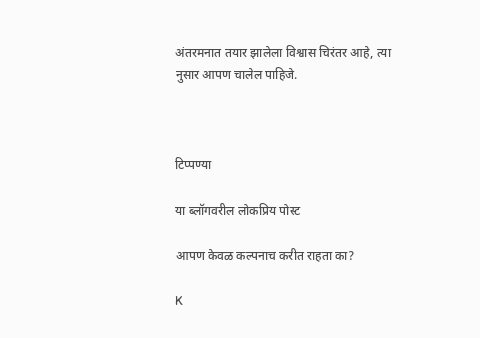अंतरमनात तयार झालेला विश्वास चिरंतर आहे, त्या नुसार आपण चालेल पाहिजे.



टिप्पण्या

या ब्लॉगवरील लोकप्रिय पोस्ट

आपण केवळ कल्पनाच करीत राहता का?

K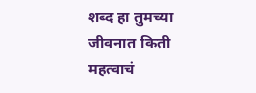शब्द हा तुमच्या जीवनात किती महत्वाचं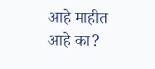आहे माहीत आहे का?